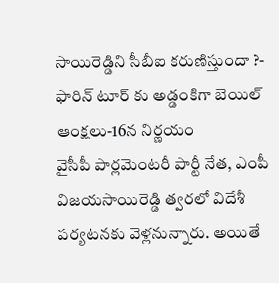సాయిరెడ్డిని సీబీఐ కరుణిస్తుందా ?- ఫారిన్ టూర్ కు అడ్డంకిగా బెయిల్ ఆంక్షలు-16న నిర్ణయం
వైసీపీ పార్లమెంటరీ పార్టీ నేత, ఎంపీ విజయసాయిరెడ్డి త్వరలో విదేశీ పర్యటనకు వెళ్లనున్నారు. అయితే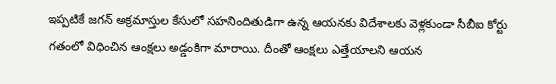ఇప్పటికే జగన్ అక్రమాస్తుల కేసులో సహనిందితుడిగా ఉన్న ఆయనకు విదేశాలకు వెళ్లకుండా సీబీఐ కోర్టు గతంలో విధించిన ఆంక్షలు అడ్డంకిగా మారాయి. దీంతో ఆంక్షలు ఎత్తేయాలని ఆయన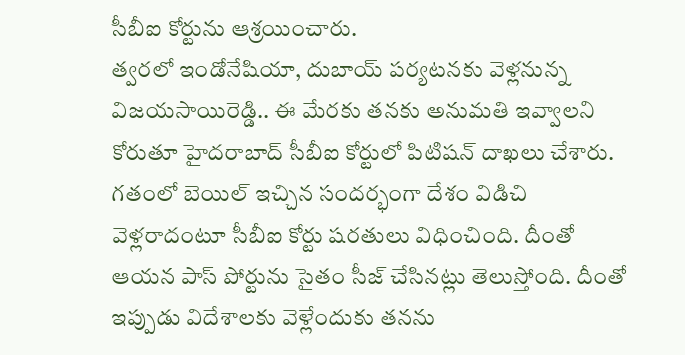సీబీఐ కోర్టును ఆశ్రయించారు.
త్వరలో ఇండోనేషియా, దుబాయ్ పర్యటనకు వెళ్లనున్న విజయసాయిరెడ్డి.. ఈ మేరకు తనకు అనుమతి ఇవ్వాలని కోరుతూ హైదరాబాద్ సీబీఐ కోర్టులో పిటిషన్ దాఖలు చేశారు. గతంలో బెయిల్ ఇచ్చిన సందర్భంగా దేశం విడిచి వెళ్లరాదంటూ సీబీఐ కోర్టు షరతులు విధించింది. దీంతో ఆయన పాస్ పోర్టును సైతం సీజ్ చేసినట్లు తెలుస్తోంది. దీంతో ఇప్పుడు విదేశాలకు వెళ్లేందుకు తనను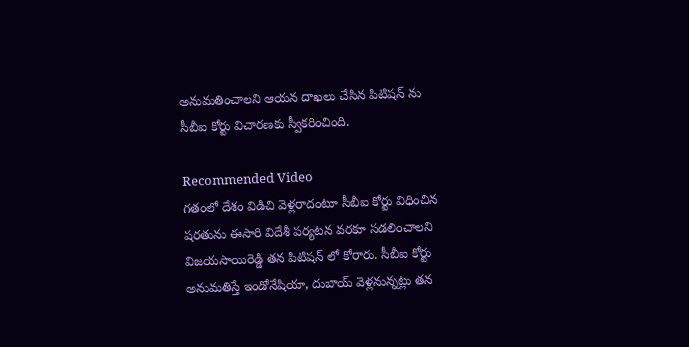అనుమతించాలని ఆయన దాఖలు చేసిన పిటిషన్ ను సీబీఐ కోర్టు విచారణకు స్వీకరించింది.

Recommended Video
గతంలో దేశం విడిచి వెళ్లరాదంటూ సీబీఐ కోర్టు విధించిన షరతును ఈసారి విదేశీ పర్యటన వరకూ సడలించాలని విజయసాయిరెడ్డి తన పిటిషన్ లో కోరారు. సీబీఐ కోర్టు అనుమతిస్తే ఇండోనేషియా, దుబాయ్ వెళ్లనున్నట్లు తన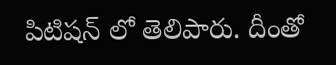పిటిషన్ లో తెలిపారు. దీంతో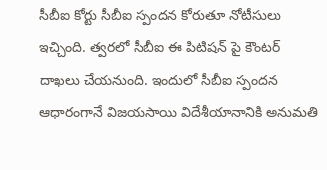సీబీఐ కోర్టు సీబీఐ స్పందన కోరుతూ నోటీసులు ఇచ్చింది. త్వరలో సీబీఐ ఈ పిటిషన్ పై కౌంటర్ దాఖలు చేయనుంది. ఇందులో సీబీఐ స్పందన ఆధారంగానే విజయసాయి విదేశీయానానికి అనుమతి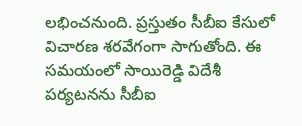లభించనుంది. ప్రస్తుతం సీబీఐ కేసులో విచారణ శరవేగంగా సాగుతోంది. ఈ సమయంలో సాయిరెడ్డి విదేశీ పర్యటనను సీబీఐ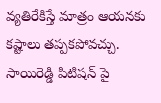వ్యతిరేకిస్తే మాత్రం ఆయనకు కష్టాలు తప్పకపోవచ్చు. సాయిరెడ్డి పిటిషన్ పై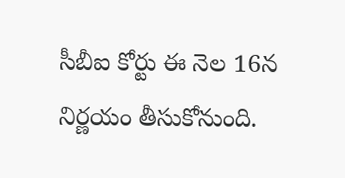సీబీఐ కోర్టు ఈ నెల 16న నిర్ణయం తీసుకోనుంది.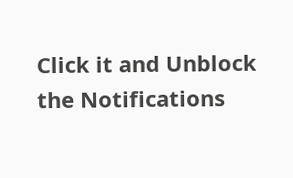Click it and Unblock the Notifications